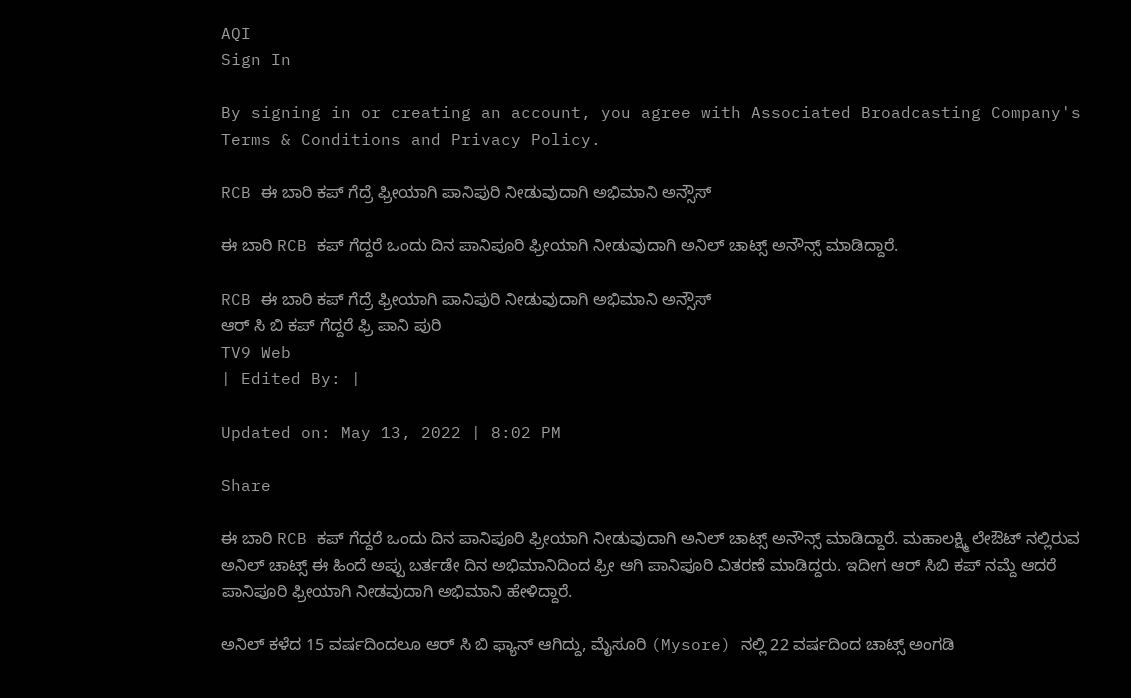AQI
Sign In

By signing in or creating an account, you agree with Associated Broadcasting Company's Terms & Conditions and Privacy Policy.

RCB ಈ ಬಾರಿ ಕಪ್ ಗೆದ್ರೆ ಫ್ರೀಯಾಗಿ ಪಾನಿಪುರಿ ನೀಡುವುದಾಗಿ ಅಭಿಮಾನಿ ಅನ್ಸೌಸ್

ಈ ಬಾರಿ RCB ಕಪ್ ಗೆದ್ದರೆ ಒಂದು ದಿನ ಪಾನಿಪೂರಿ ಫ್ರೀಯಾಗಿ ನೀಡುವುದಾಗಿ ಅನಿಲ್ ಚಾಟ್ಸ್ ಅನೌನ್ಸ್ ಮಾಡಿದ್ದಾರೆ.

RCB ಈ ಬಾರಿ ಕಪ್ ಗೆದ್ರೆ ಫ್ರೀಯಾಗಿ ಪಾನಿಪುರಿ ನೀಡುವುದಾಗಿ ಅಭಿಮಾನಿ ಅನ್ಸೌಸ್
ಆರ್ ಸಿ ಬಿ ಕಪ್ ಗೆದ್ದರೆ ಫ್ರಿ ಪಾನಿ ಪುರಿ
TV9 Web
| Edited By: |

Updated on: May 13, 2022 | 8:02 PM

Share

ಈ ಬಾರಿ RCB ಕಪ್ ಗೆದ್ದರೆ ಒಂದು ದಿನ ಪಾನಿಪೂರಿ ಫ್ರೀಯಾಗಿ ನೀಡುವುದಾಗಿ ಅನಿಲ್ ಚಾಟ್ಸ್ ಅನೌನ್ಸ್ ಮಾಡಿದ್ದಾರೆ. ಮಹಾಲಕ್ಷ್ಮಿ ಲೇಔಟ್ ನಲ್ಲಿರುವ ಅನಿಲ್ ಚಾಟ್ಸ್ ಈ ಹಿಂದೆ ಅಪ್ಪು ಬರ್ತಡೇ ದಿನ ಅಭಿಮಾನಿದಿಂದ ಫ್ರೀ ಆಗಿ ಪಾನಿಪೂರಿ ವಿತರಣೆ ಮಾಡಿದ್ದರು. ಇದೀಗ ಆರ್ ಸಿಬಿ‌ ಕಪ್ ನಮ್ದೆ ಆದರೆ ಪಾನಿಪೂರಿ ಫ್ರೀಯಾಗಿ ನೀಡವುದಾಗಿ ಅಭಿಮಾನಿ ಹೇಳಿದ್ದಾರೆ.

ಅನಿಲ್ ಕಳೆದ 15 ವರ್ಷದಿಂದಲೂ ಆರ್ ಸಿ ಬಿ ಫ್ಯಾನ್ ಆಗಿದ್ದು, ಮೈಸೂರಿ (Mysore) ನಲ್ಲಿ 22 ವರ್ಷದಿಂದ ಚಾಟ್ಸ್ ಅಂಗಡಿ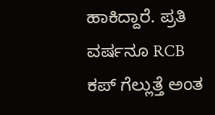ಹಾಕಿದ್ದಾರೆ. ಪ್ರತಿ ವರ್ಷನೂ RCB ಕಪ್ ಗೆಲ್ಲುತ್ತೆ ಅಂತ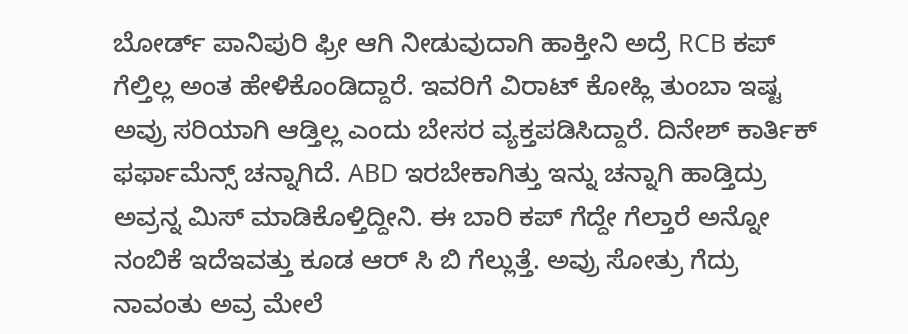ಬೋರ್ಡ್ ಪಾನಿಪುರಿ ಫ್ರೀ ಆಗಿ ನೀಡುವುದಾಗಿ ಹಾಕ್ತೀನಿ ಅದ್ರೆ RCB ಕಪ್ ಗೆಲ್ತಿಲ್ಲ ಅಂತ ಹೇಳಿಕೊಂಡಿದ್ದಾರೆ. ಇವರಿಗೆ ವಿರಾಟ್ ಕೋಹ್ಲಿ ತುಂಬಾ ಇಷ್ಟ ಅವ್ರು ಸರಿಯಾಗಿ ಆಡ್ತಿಲ್ಲ ಎಂದು ಬೇಸರ ವ್ಯಕ್ತಪಡಿಸಿದ್ದಾರೆ. ದಿನೇಶ್ ಕಾರ್ತಿಕ್ ಫರ್ಫಾಮೆನ್ಸ್ ಚನ್ನಾಗಿದೆ. ABD ಇರಬೇಕಾಗಿತ್ತು ಇನ್ನು ಚನ್ನಾಗಿ ಹಾಡ್ತಿದ್ರು ಅವ್ರನ್ನ ಮಿಸ್ ಮಾಡಿಕೊಳ್ತಿದ್ದೀನಿ. ಈ ಬಾರಿ ಕಪ್ ಗೆದ್ದೇ ಗೆಲ್ತಾರೆ ಅನ್ನೋ ನಂಬಿಕೆ ಇದೆಇವತ್ತು ಕೂಡ ಆರ್ ಸಿ ಬಿ ಗೆಲ್ಲುತ್ತೆ. ಅವ್ರು ಸೋತ್ರು ಗೆದ್ರು ನಾವಂತು ಅವ್ರ ಮೇಲೆ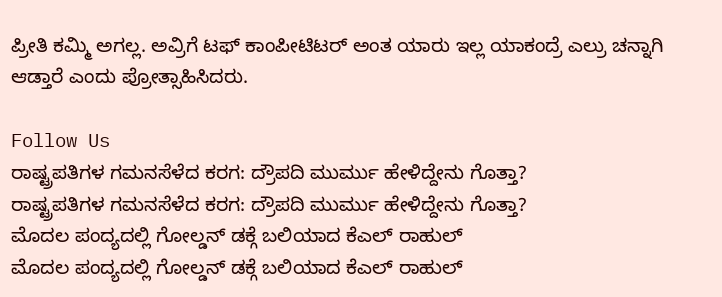ಪ್ರೀತಿ ಕಮ್ಮಿ ಅಗಲ್ಲ. ಅವ್ರಿಗೆ ಟಫ್ ಕಾಂಪೀಟಿಟರ್ ಅಂತ ಯಾರು ಇಲ್ಲ ಯಾಕಂದ್ರೆ ಎಲ್ರು ಚನ್ನಾಗಿ ಆಡ್ತಾರೆ ಎಂದು ಪ್ರೋತ್ಸಾಹಿಸಿದರು.

Follow Us
ರಾಷ್ಟ್ರಪತಿಗಳ ಗಮನಸೆಳೆದ ಕರಗ: ದ್ರೌಪದಿ ಮುರ್ಮು ಹೇಳಿದ್ದೇನು ಗೊತ್ತಾ?
ರಾಷ್ಟ್ರಪತಿಗಳ ಗಮನಸೆಳೆದ ಕರಗ: ದ್ರೌಪದಿ ಮುರ್ಮು ಹೇಳಿದ್ದೇನು ಗೊತ್ತಾ?
ಮೊದಲ ಪಂದ್ಯದಲ್ಲಿ ಗೋಲ್ಡನ್ ಡಕ್ಗೆ ಬಲಿಯಾದ ಕೆಎಲ್ ರಾಹುಲ್
ಮೊದಲ ಪಂದ್ಯದಲ್ಲಿ ಗೋಲ್ಡನ್ ಡಕ್ಗೆ ಬಲಿಯಾದ ಕೆಎಲ್ ರಾಹುಲ್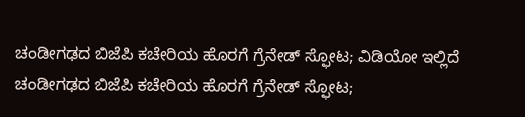ಚಂಡೀಗಢದ ಬಿಜೆಪಿ ಕಚೇರಿಯ ಹೊರಗೆ ಗ್ರೆನೇಡ್ ಸ್ಫೋಟ; ವಿಡಿಯೋ ಇಲ್ಲಿದೆ
ಚಂಡೀಗಢದ ಬಿಜೆಪಿ ಕಚೇರಿಯ ಹೊರಗೆ ಗ್ರೆನೇಡ್ ಸ್ಫೋಟ;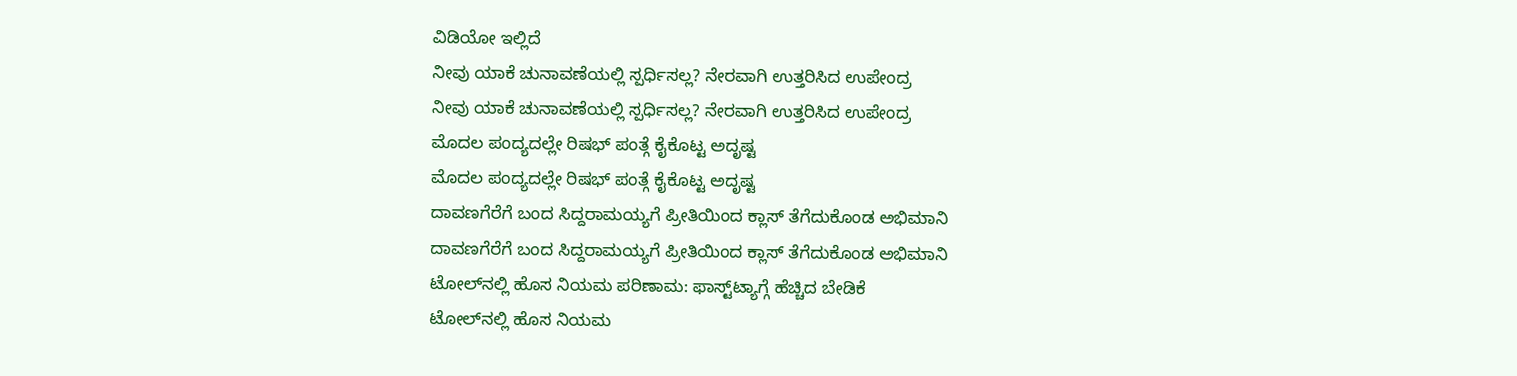ವಿಡಿಯೋ ಇಲ್ಲಿದೆ
ನೀವು ಯಾಕೆ ಚುನಾವಣೆಯಲ್ಲಿ ಸ್ಪರ್ಧಿಸಲ್ಲ? ನೇರವಾಗಿ ಉತ್ತರಿಸಿದ ಉಪೇಂದ್ರ
ನೀವು ಯಾಕೆ ಚುನಾವಣೆಯಲ್ಲಿ ಸ್ಪರ್ಧಿಸಲ್ಲ? ನೇರವಾಗಿ ಉತ್ತರಿಸಿದ ಉಪೇಂದ್ರ
ಮೊದಲ ಪಂದ್ಯದಲ್ಲೇ ರಿಷಭ್ ಪಂತ್ಗೆ ಕೈಕೊಟ್ಟ ಅದೃಷ್ಟ
ಮೊದಲ ಪಂದ್ಯದಲ್ಲೇ ರಿಷಭ್ ಪಂತ್ಗೆ ಕೈಕೊಟ್ಟ ಅದೃಷ್ಟ
ದಾವಣಗೆರೆಗೆ ಬಂದ ಸಿದ್ದರಾಮಯ್ಯಗೆ ಪ್ರೀತಿಯಿಂದ ಕ್ಲಾಸ್ ತೆಗೆದುಕೊಂಡ ಅಭಿಮಾನಿ
ದಾವಣಗೆರೆಗೆ ಬಂದ ಸಿದ್ದರಾಮಯ್ಯಗೆ ಪ್ರೀತಿಯಿಂದ ಕ್ಲಾಸ್ ತೆಗೆದುಕೊಂಡ ಅಭಿಮಾನಿ
ಟೋಲ್‌ನಲ್ಲಿ ಹೊಸ ನಿಯಮ ಪರಿಣಾಮ: ಫಾಸ್ಟ್‌ಟ್ಯಾಗ್ಗೆ ಹೆಚ್ಚಿದ ಬೇಡಿಕೆ
ಟೋಲ್‌ನಲ್ಲಿ ಹೊಸ ನಿಯಮ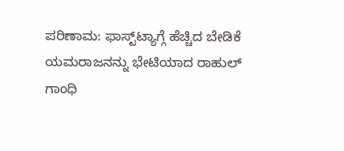ಪರಿಣಾಮ: ಫಾಸ್ಟ್‌ಟ್ಯಾಗ್ಗೆ ಹೆಚ್ಚಿದ ಬೇಡಿಕೆ
ಯಮರಾಜನನ್ನು ಭೇಟಿಯಾದ ರಾಹುಲ್ ಗಾಂಧಿ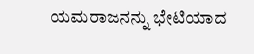ಯಮರಾಜನನ್ನು ಭೇಟಿಯಾದ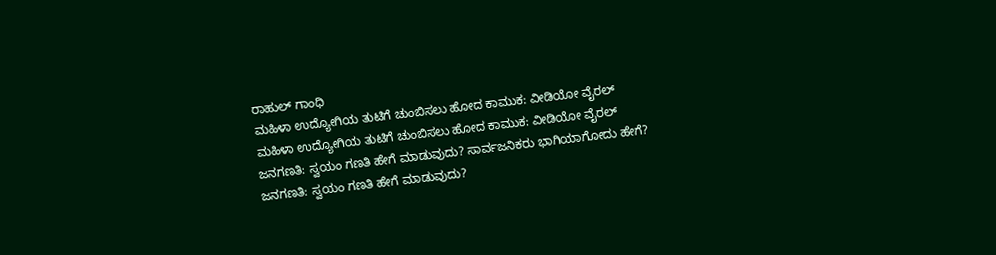ರಾಹುಲ್ ಗಾಂಧಿ
ಮಹಿಳಾ ಉದ್ಯೋಗಿಯ ತುಟಿಗೆ ಚುಂಬಿಸಲು ಹೋದ ಕಾಮುಕ: ವೀಡಿಯೋ ವೈರಲ್
ಮಹಿಳಾ ಉದ್ಯೋಗಿಯ ತುಟಿಗೆ ಚುಂಬಿಸಲು ಹೋದ ಕಾಮುಕ: ವೀಡಿಯೋ ವೈರಲ್
ಜನಗಣತಿ: ಸ್ವಯಂ ಗಣತಿ ಹೇಗೆ ಮಾಡುವುದು? ಸಾರ್ವಜನಿಕರು ಭಾಗಿಯಾಗೋದು ಹೇಗೆ?
ಜನಗಣತಿ: ಸ್ವಯಂ ಗಣತಿ ಹೇಗೆ ಮಾಡುವುದು?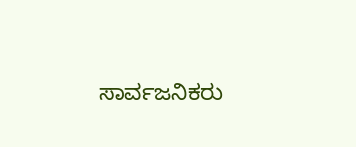ಸಾರ್ವಜನಿಕರು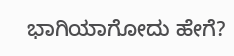ಭಾಗಿಯಾಗೋದು ಹೇಗೆ?